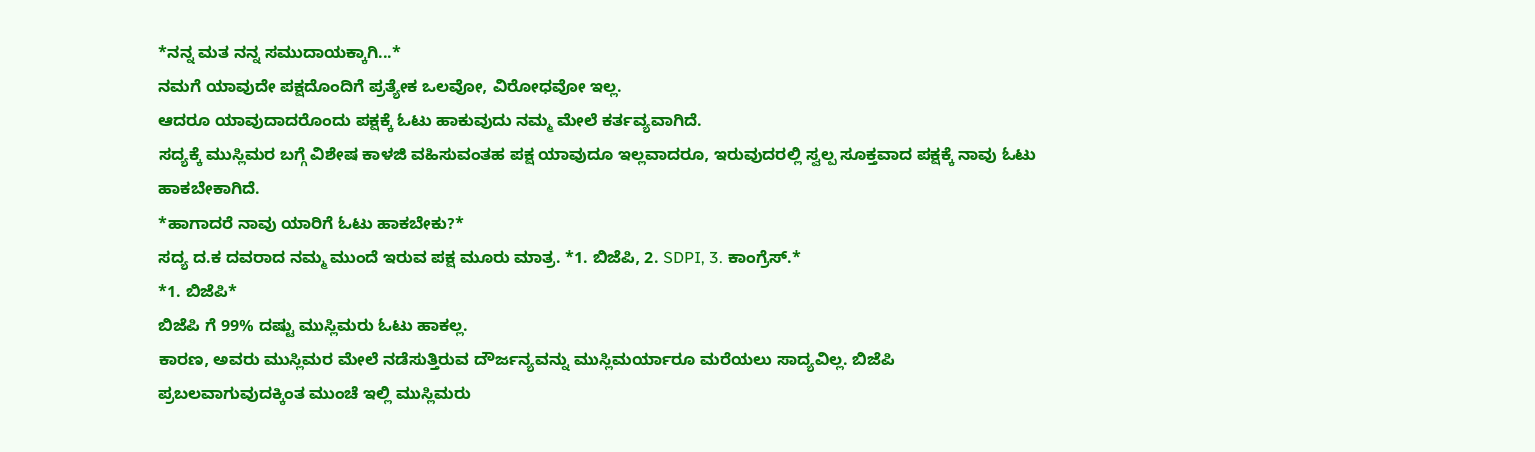*ನನ್ನ ಮತ ನನ್ನ ಸಮುದಾಯಕ್ಕಾಗಿ...*
ನಮಗೆ ಯಾವುದೇ ಪಕ್ಷದೊಂದಿಗೆ ಪ್ರತ್ಯೇಕ ಒಲವೋ, ವಿರೋಧವೋ ಇಲ್ಲ.
ಆದರೂ ಯಾವುದಾದರೊಂದು ಪಕ್ಷಕ್ಕೆ ಓಟು ಹಾಕುವುದು ನಮ್ಮ ಮೇಲೆ ಕರ್ತವ್ಯವಾಗಿದೆ.
ಸದ್ಯಕ್ಕೆ ಮುಸ್ಲಿಮರ ಬಗ್ಗೆ ವಿಶೇಷ ಕಾಳಜಿ ವಹಿಸುವಂತಹ ಪಕ್ಷ ಯಾವುದೂ ಇಲ್ಲವಾದರೂ, ಇರುವುದರಲ್ಲಿ ಸ್ವಲ್ಪ ಸೂಕ್ತವಾದ ಪಕ್ಷಕ್ಕೆ ನಾವು ಓಟು ಹಾಕಬೇಕಾಗಿದೆ.
*ಹಾಗಾದರೆ ನಾವು ಯಾರಿಗೆ ಓಟು ಹಾಕಬೇಕು?*
ಸದ್ಯ ದ.ಕ ದವರಾದ ನಮ್ಮ ಮುಂದೆ ಇರುವ ಪಕ್ಷ ಮೂರು ಮಾತ್ರ. *1. ಬಿಜೆಪಿ, 2. SDPI, 3. ಕಾಂಗ್ರೆಸ್.*
*1. ಬಿಜೆಪಿ*
ಬಿಜೆಪಿ ಗೆ 99% ದಷ್ಟು ಮುಸ್ಲಿಮರು ಓಟು ಹಾಕಲ್ಲ.
ಕಾರಣ, ಅವರು ಮುಸ್ಲಿಮರ ಮೇಲೆ ನಡೆಸುತ್ತಿರುವ ದೌರ್ಜನ್ಯವನ್ನು ಮುಸ್ಲಿಮರ್ಯಾರೂ ಮರೆಯಲು ಸಾದ್ಯವಿಲ್ಲ. ಬಿಜೆಪಿ ಪ್ರಬಲವಾಗುವುದಕ್ಕಿಂತ ಮುಂಚೆ ಇಲ್ಲಿ ಮುಸ್ಲಿಮರು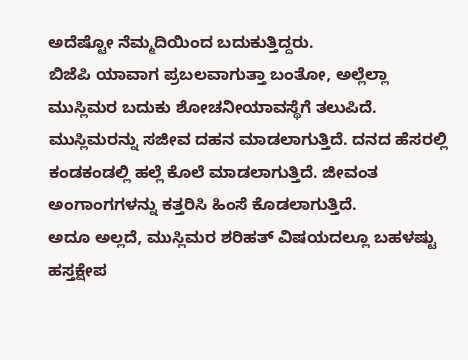ಅದೆಷ್ಟೋ ನೆಮ್ಮದಿಯಿಂದ ಬದುಕುತ್ತಿದ್ದರು.
ಬಿಜೆಪಿ ಯಾವಾಗ ಪ್ರಬಲವಾಗುತ್ತಾ ಬಂತೋ, ಅಲ್ಲೆಲ್ಲಾ ಮುಸ್ಲಿಮರ ಬದುಕು ಶೋಚನೀಯಾವಸ್ಥೆಗೆ ತಲುಪಿದೆ.
ಮುಸ್ಲಿಮರನ್ನು ಸಜೀವ ದಹನ ಮಾಡಲಾಗುತ್ತಿದೆ. ದನದ ಹೆಸರಲ್ಲಿ ಕಂಡಕಂಡಲ್ಲಿ ಹಲ್ಲೆ ಕೊಲೆ ಮಾಡಲಾಗುತ್ತಿದೆ. ಜೀವಂತ ಅಂಗಾಂಗಗಳನ್ನು ಕತ್ತರಿಸಿ ಹಿಂಸೆ ಕೊಡಲಾಗುತ್ತಿದೆ.
ಅದೂ ಅಲ್ಲದೆ, ಮುಸ್ಲಿಮರ ಶರಿಹತ್ ವಿಷಯದಲ್ಲೂ ಬಹಳಷ್ಟು ಹಸ್ತಕ್ಷೇಪ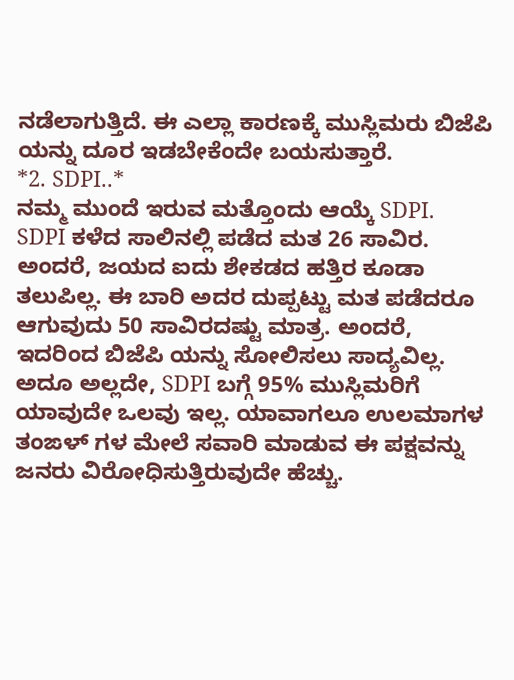ನಡೆಲಾಗುತ್ತಿದೆ. ಈ ಎಲ್ಲಾ ಕಾರಣಕ್ಕೆ ಮುಸ್ಲಿಮರು ಬಿಜೆಪಿ ಯನ್ನು ದೂರ ಇಡಬೇಕೆಂದೇ ಬಯಸುತ್ತಾರೆ.
*2. SDPI..*
ನಮ್ಮ ಮುಂದೆ ಇರುವ ಮತ್ತೊಂದು ಆಯ್ಕೆ SDPI.
SDPI ಕಳೆದ ಸಾಲಿನಲ್ಲಿ ಪಡೆದ ಮತ 26 ಸಾವಿರ. ಅಂದರೆ, ಜಯದ ಐದು ಶೇಕಡದ ಹತ್ತಿರ ಕೂಡಾ ತಲುಪಿಲ್ಲ. ಈ ಬಾರಿ ಅದರ ದುಪ್ಪಟ್ಟು ಮತ ಪಡೆದರೂ ಆಗುವುದು 50 ಸಾವಿರದಷ್ಟು ಮಾತ್ರ. ಅಂದರೆ, ಇದರಿಂದ ಬಿಜೆಪಿ ಯನ್ನು ಸೋಲಿಸಲು ಸಾದ್ಯವಿಲ್ಲ.
ಅದೂ ಅಲ್ಲದೇ, SDPI ಬಗ್ಗೆ 95% ಮುಸ್ಲಿಮರಿಗೆ ಯಾವುದೇ ಒಲವು ಇಲ್ಲ. ಯಾವಾಗಲೂ ಉಲಮಾಗಳ ತಂಙಳ್ ಗಳ ಮೇಲೆ ಸವಾರಿ ಮಾಡುವ ಈ ಪಕ್ಷವನ್ನು ಜನರು ವಿರೋಧಿಸುತ್ತಿರುವುದೇ ಹೆಚ್ಚು.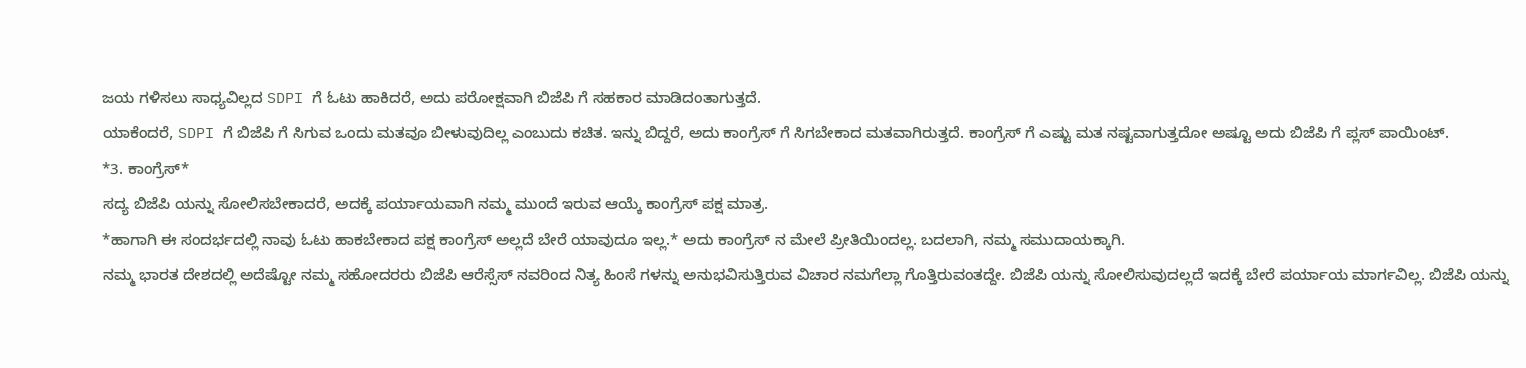ಜಯ ಗಳಿಸಲು ಸಾಧ್ಯವಿಲ್ಲದ SDPI ಗೆ ಓಟು ಹಾಕಿದರೆ, ಅದು ಪರೋಕ್ಷವಾಗಿ ಬಿಜೆಪಿ ಗೆ ಸಹಕಾರ ಮಾಡಿದಂತಾಗುತ್ತದೆ.
ಯಾಕೆಂದರೆ, SDPI ಗೆ ಬಿಜೆಪಿ ಗೆ ಸಿಗುವ ಒಂದು ಮತವೂ ಬೀಳುವುದಿಲ್ಲ ಎಂಬುದು ಕಚಿತ. ಇನ್ನು ಬಿದ್ದರೆ, ಅದು ಕಾಂಗ್ರೆಸ್ ಗೆ ಸಿಗಬೇಕಾದ ಮತವಾಗಿರುತ್ತದೆ. ಕಾಂಗ್ರೆಸ್ ಗೆ ಎಷ್ಟು ಮತ ನಷ್ಟವಾಗುತ್ತದೋ ಅಷ್ಟೂ ಅದು ಬಿಜೆಪಿ ಗೆ ಪ್ಲಸ್ ಪಾಯಿಂಟ್.
*3. ಕಾಂಗ್ರೆಸ್*
ಸದ್ಯ ಬಿಜೆಪಿ ಯನ್ನು ಸೋಲಿಸಬೇಕಾದರೆ, ಅದಕ್ಕೆ ಪರ್ಯಾಯವಾಗಿ ನಮ್ಮ ಮುಂದೆ ಇರುವ ಆಯ್ಕೆ ಕಾಂಗ್ರೆಸ್ ಪಕ್ಷ ಮಾತ್ರ.
*ಹಾಗಾಗಿ ಈ ಸಂದರ್ಭದಲ್ಲಿ ನಾವು ಓಟು ಹಾಕಬೇಕಾದ ಪಕ್ಷ ಕಾಂಗ್ರೆಸ್ ಅಲ್ಲದೆ ಬೇರೆ ಯಾವುದೂ ಇಲ್ಲ.* ಅದು ಕಾಂಗ್ರೆಸ್ ನ ಮೇಲೆ ಪ್ರೀತಿಯಿಂದಲ್ಲ. ಬದಲಾಗಿ, ನಮ್ಮ ಸಮುದಾಯಕ್ಕಾಗಿ.
ನಮ್ಮ ಭಾರತ ದೇಶದಲ್ಲಿ ಅದೆಷ್ಟೋ ನಮ್ಮ ಸಹೋದರರು ಬಿಜೆಪಿ ಆರೆಸ್ಸೆಸ್ ನವರಿಂದ ನಿತ್ಯ ಹಿಂಸೆ ಗಳನ್ನು ಅನುಭವಿಸುತ್ತಿರುವ ವಿಚಾರ ನಮಗೆಲ್ಲಾ ಗೊತ್ತಿರುವಂತದ್ದೇ. ಬಿಜೆಪಿ ಯನ್ನು ಸೋಲಿಸುವುದಲ್ಲದೆ ಇದಕ್ಕೆ ಬೇರೆ ಪರ್ಯಾಯ ಮಾರ್ಗವಿಲ್ಲ. ಬಿಜೆಪಿ ಯನ್ನು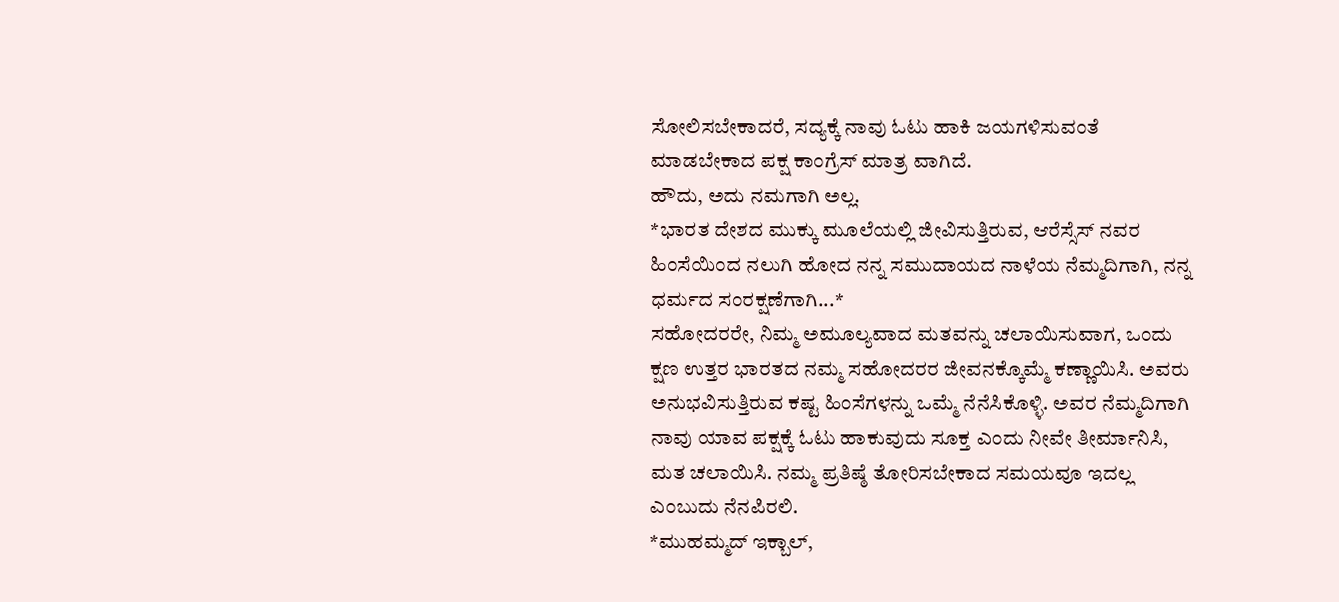ಸೋಲಿಸಬೇಕಾದರೆ, ಸದ್ಯಕ್ಕೆ ನಾವು ಓಟು ಹಾಕಿ ಜಯಗಳಿಸುವಂತೆ ಮಾಡಬೇಕಾದ ಪಕ್ಷ ಕಾಂಗ್ರೆಸ್ ಮಾತ್ರ ವಾಗಿದೆ.
ಹೌದು, ಅದು ನಮಗಾಗಿ ಅಲ್ಲ.
*ಭಾರತ ದೇಶದ ಮುಕ್ಕು ಮೂಲೆಯಲ್ಲಿ ಜೀವಿಸುತ್ತಿರುವ, ಆರೆಸ್ಸೆಸ್ ನವರ ಹಿಂಸೆಯಿಂದ ನಲುಗಿ ಹೋದ ನನ್ನ ಸಮುದಾಯದ ನಾಳೆಯ ನೆಮ್ಮದಿಗಾಗಿ, ನನ್ನ ಧರ್ಮದ ಸಂರಕ್ಷಣೆಗಾಗಿ...*
ಸಹೋದರರೇ, ನಿಮ್ಮ ಅಮೂಲ್ಯವಾದ ಮತವನ್ನು ಚಲಾಯಿಸುವಾಗ, ಒಂದು ಕ್ಷಣ ಉತ್ತರ ಭಾರತದ ನಮ್ಮ ಸಹೋದರರ ಜೀವನಕ್ಕೊಮ್ಮೆ ಕಣ್ಣಾಯಿಸಿ. ಅವರು ಅನುಭವಿಸುತ್ತಿರುವ ಕಷ್ಟ ಹಿಂಸೆಗಳನ್ನು ಒಮ್ಮೆ ನೆನೆಸಿಕೊಳ್ಳಿ. ಅವರ ನೆಮ್ಮದಿಗಾಗಿ ನಾವು ಯಾವ ಪಕ್ಷಕ್ಕೆ ಓಟು ಹಾಕುವುದು ಸೂಕ್ತ ಎಂದು ನೀವೇ ತೀರ್ಮಾನಿಸಿ, ಮತ ಚಲಾಯಿಸಿ. ನಮ್ಮ ಪ್ರತಿಷ್ಠೆ ತೋರಿಸಬೇಕಾದ ಸಮಯವೂ ಇದಲ್ಲ ಎಂಬುದು ನೆನಪಿರಲಿ.
*ಮುಹಮ್ಮದ್ ಇಕ್ಬಾಲ್,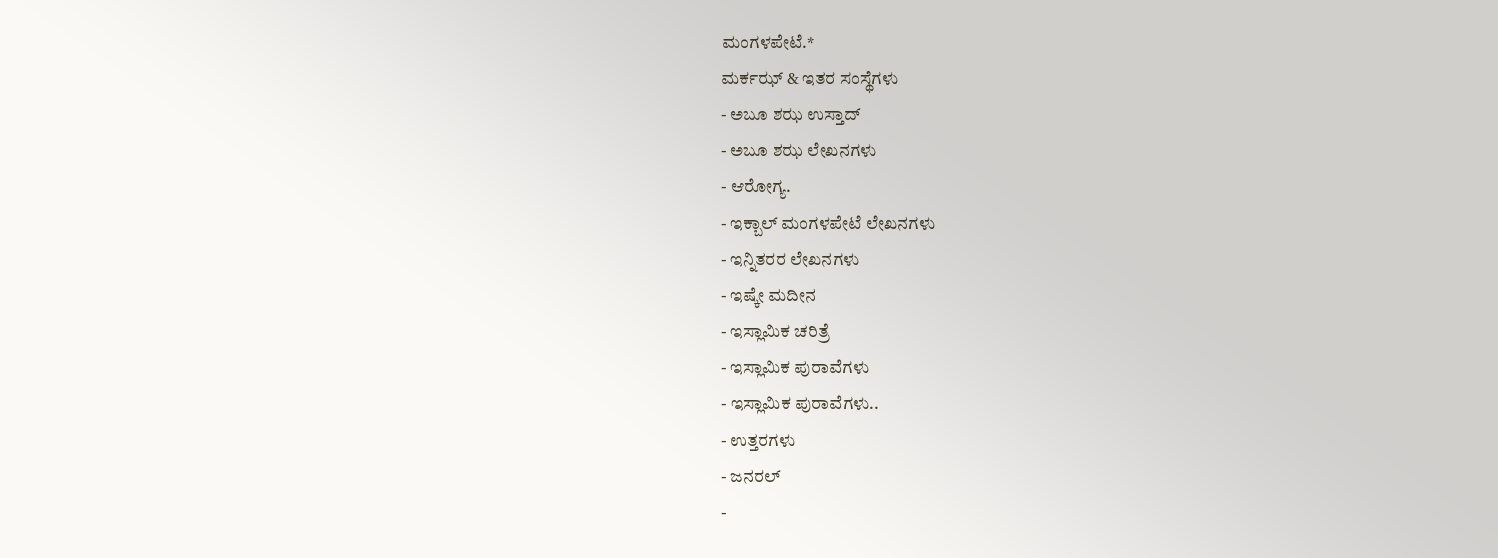ಮಂಗಳಪೇಟೆ.*
ಮರ್ಕಝ್ & ಇತರ ಸಂಸ್ಥೆಗಳು
- ಅಬೂ ಶಝ ಉಸ್ತಾದ್
- ಅಬೂ ಶಝ ಲೇಖನಗಳು
- ಆರೋಗ್ಯ.
- ಇಕ್ಬಾಲ್ ಮಂಗಳಪೇಟೆ ಲೇಖನಗಳು
- ಇನ್ನಿತರರ ಲೇಖನಗಳು
- ಇಷ್ಕೇ ಮದೀನ
- ಇಸ್ಲಾಮಿಕ ಚರಿತ್ರೆ
- ಇಸ್ಲಾಮಿಕ ಪುರಾವೆಗಳು
- ಇಸ್ಲಾಮಿಕ ಪುರಾವೆಗಳು..
- ಉತ್ತರಗಳು
- ಜನರಲ್
-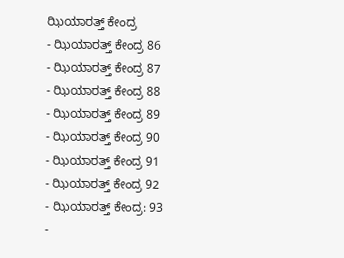ಝಿಯಾರತ್ತ್ ಕೇಂದ್ರ
- ಝಿಯಾರತ್ತ್ ಕೇಂದ್ರ 86
- ಝಿಯಾರತ್ತ್ ಕೇಂದ್ರ 87
- ಝಿಯಾರತ್ತ್ ಕೇಂದ್ರ 88
- ಝಿಯಾರತ್ತ್ ಕೇಂದ್ರ 89
- ಝಿಯಾರತ್ತ್ ಕೇಂದ್ರ 90
- ಝಿಯಾರತ್ತ್ ಕೇಂದ್ರ 91
- ಝಿಯಾರತ್ತ್ ಕೇಂದ್ರ 92
- ಝಿಯಾರತ್ತ್ ಕೇಂದ್ರ: 93
-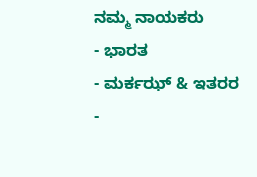ನಮ್ಮ ನಾಯಕರು
- ಭಾರತ
- ಮರ್ಕಝ್ & ಇತರರ
-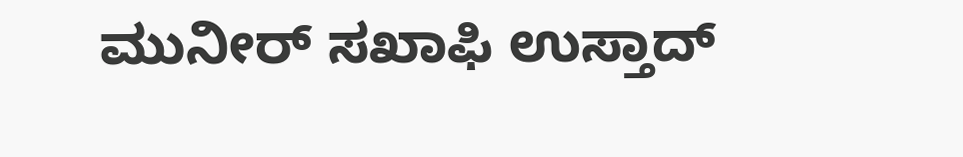ಮುನೀರ್ ಸಖಾಫಿ ಉಸ್ತಾದ್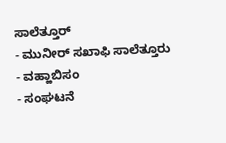ಸಾಲೆತ್ತೂರ್
- ಮುನೀರ್ ಸಖಾಫಿ ಸಾಲೆತ್ತೂರು
- ವಹ್ಹಾಬಿಸಂ
- ಸಂಘಟನೆ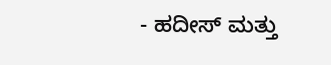- ಹದೀಸ್ ಮತ್ತು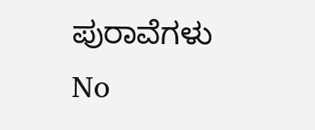ಪುರಾವೆಗಳು
No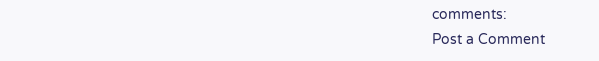comments:
Post a Comment